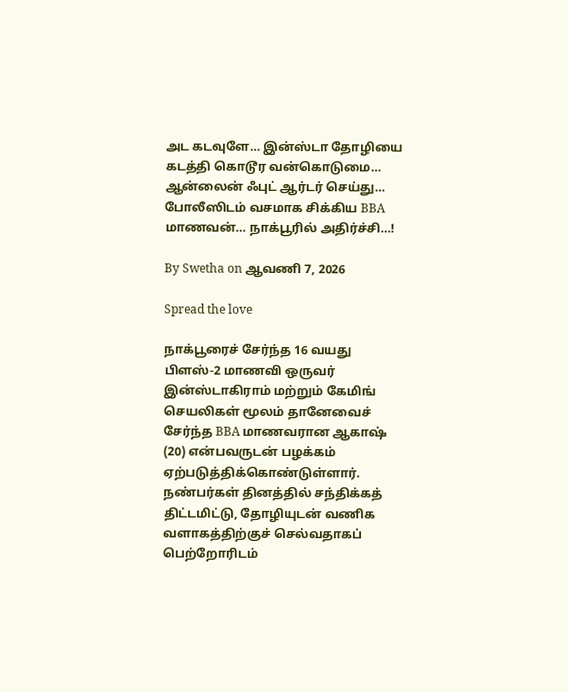அட கடவுளே… இன்ஸ்டா தோழியை கடத்தி கொடூர வன்கொடுமை… ஆன்லைன் ஃபுட் ஆர்டர் செய்து… போலீஸிடம் வசமாக சிக்கிய BBA மாணவன்… நாக்பூரில் அதிர்ச்சி…!

By Swetha on ஆவணி 7, 2026

Spread the love

நாக்பூரைச் சேர்ந்த 16 வயது பிளஸ்-2 மாணவி ஒருவர் இன்ஸ்டாகிராம் மற்றும் கேமிங் செயலிகள் மூலம் தானேவைச் சேர்ந்த BBA மாணவரான ஆகாஷ் (20) என்பவருடன் பழக்கம் ஏற்படுத்திக்கொண்டுள்ளார். நண்பர்கள் தினத்தில் சந்திக்கத் திட்டமிட்டு, தோழியுடன் வணிக வளாகத்திற்குச் செல்வதாகப் பெற்றோரிடம்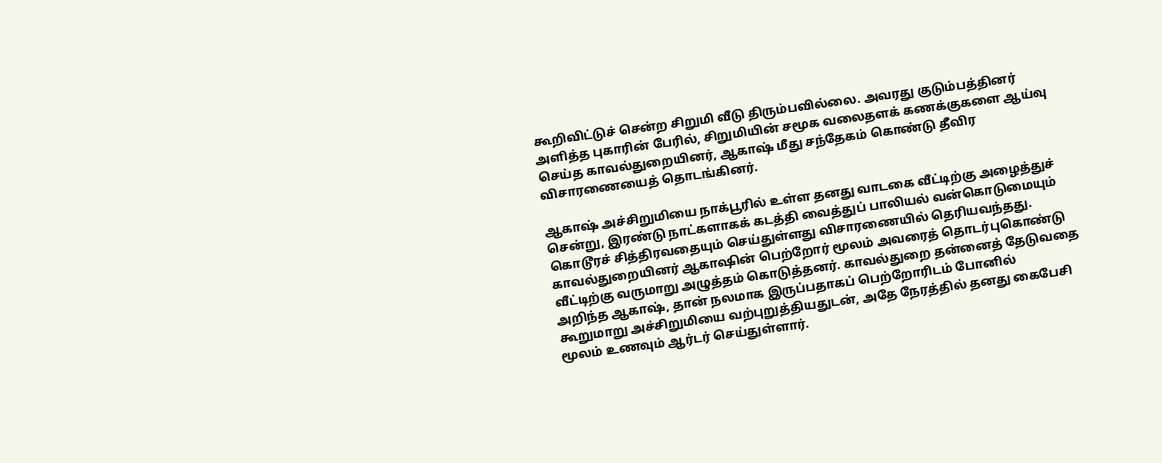கூறிவிட்டுச் சென்ற சிறுமி வீடு திரும்பவில்லை. அவரது குடும்பத்தினர் அளித்த புகாரின் பேரில், சிறுமியின் சமூக வலைதளக் கணக்குகளை ஆய்வு செய்த காவல்துறையினர், ஆகாஷ் மீது சந்தேகம் கொண்டு தீவிர விசாரணையைத் தொடங்கினர்.

ஆகாஷ் அச்சிறுமியை நாக்பூரில் உள்ள தனது வாடகை வீட்டிற்கு அழைத்துச் சென்று, இரண்டு நாட்களாகக் கடத்தி வைத்துப் பாலியல் வன்கொடுமையும் கொடூரச் சித்திரவதையும் செய்துள்ளது விசாரணையில் தெரியவந்தது. காவல்துறையினர் ஆகாஷின் பெற்றோர் மூலம் அவரைத் தொடர்புகொண்டு வீட்டிற்கு வருமாறு அழுத்தம் கொடுத்தனர். காவல்துறை தன்னைத் தேடுவதை அறிந்த ஆகாஷ், தான் நலமாக இருப்பதாகப் பெற்றோரிடம் போனில் கூறுமாறு அச்சிறுமியை வற்புறுத்தியதுடன், அதே நேரத்தில் தனது கைபேசி மூலம் உணவும் ஆர்டர் செய்துள்ளார்.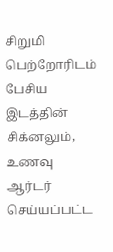சிறுமி பெற்றோரிடம் பேசிய இடத்தின் சிக்னலும், உணவு ஆர்டர் செய்யப்பட்ட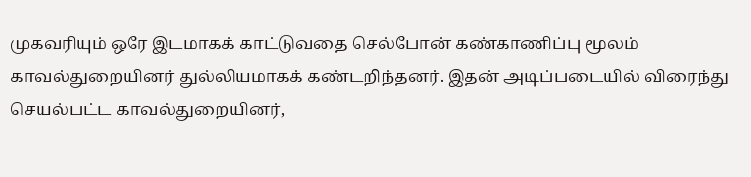முகவரியும் ஒரே இடமாகக் காட்டுவதை செல்போன் கண்காணிப்பு மூலம் காவல்துறையினர் துல்லியமாகக் கண்டறிந்தனர். இதன் அடிப்படையில் விரைந்து செயல்பட்ட காவல்துறையினர்,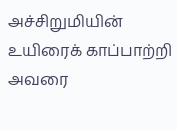அச்சிறுமியின் உயிரைக் காப்பாற்றி அவரை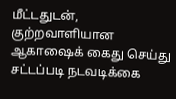மீட்டதுடன், குற்றவாளியான ஆகாஷைக் கைது செய்து சட்டப்படி நடவடிக்கை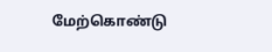மேற்கொண்டு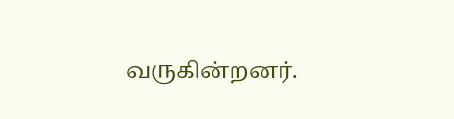வருகின்றனர்.